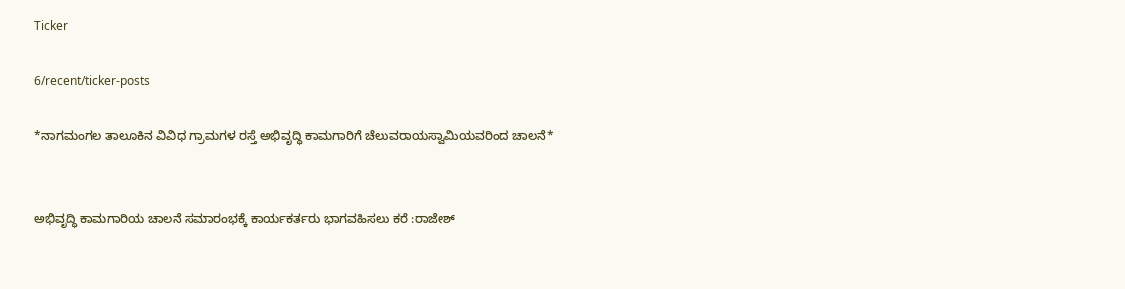Ticker

6/recent/ticker-posts

*ನಾಗಮಂಗಲ ತಾಲೂಕಿನ ವಿವಿಧ ಗ್ರಾಮಗಳ ರಸ್ತೆ ಅಭಿವೃದ್ಧಿ ಕಾಮಗಾರಿಗೆ ಚೆಲುವರಾಯಸ್ವಾಮಿಯವರಿಂದ ಚಾಲನೆ*


ಅಭಿವೃದ್ಧಿ ಕಾಮಗಾರಿಯ ಚಾಲನೆ ಸಮಾರಂಭಕ್ಕೆ ಕಾರ್ಯಕರ್ತರು ಭಾಗವಹಿಸಲು ಕರೆ :ರಾಜೇಶ್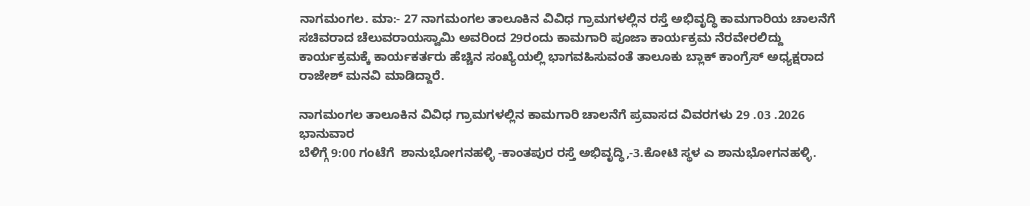ನಾಗಮಂಗಲ. ಮಾ:- 27 ನಾಗಮಂಗಲ ತಾಲೂಕಿನ ವಿವಿಧ ಗ್ರಾಮಗಳಲ್ಲಿನ ರಸ್ತೆ ಅಭಿವೃದ್ಧಿ ಕಾಮಗಾರಿಯ ಚಾಲನೆಗೆ ಸಚಿವರಾದ ಚೆಲುವರಾಯಸ್ವಾಮಿ ಅವರಿಂದ 29ರಂದು ಕಾಮಗಾರಿ ಪೂಜಾ ಕಾರ್ಯಕ್ರಮ ನೆರವೇರಲಿದ್ದು ಕಾರ್ಯಕ್ರಮಕ್ಕೆ ಕಾರ್ಯಕರ್ತರು ಹೆಚ್ಚಿನ ಸಂಖ್ಯೆಯಲ್ಲಿ ಭಾಗವಹಿಸುವಂತೆ ತಾಲೂಕು ಬ್ಲಾಕ್ ಕಾಂಗ್ರೆಸ್ ಅಧ್ಯಕ್ಷರಾದ ರಾಜೇಶ್ ಮನವಿ ಮಾಡಿದ್ದಾರೆ.

ನಾಗಮಂಗಲ ತಾಲೂಕಿನ ವಿವಿಧ ಗ್ರಾಮಗಳಲ್ಲಿನ ಕಾಮಗಾರಿ ಚಾಲನೆಗೆ ಪ್ರವಾಸದ ವಿವರಗಳು 29 .03 .2026 ಭಾನುವಾರ
ಬೆಳಿಗ್ಗೆ 9:00 ಗಂಟೆಗೆ  ಶಾನುಭೋಗನಹಳ್ಳಿ -ಕಾಂತಪುರ ರಸ್ತೆ ಅಭಿವೃದ್ಧಿ,-3.ಕೋಟಿ ಸ್ಥಳ ಎ ಶಾನುಭೋಗನಹಳ್ಳಿ.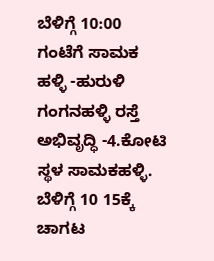ಬೆಳಿಗ್ಗೆ 10:00 ಗಂಟೆಗೆ ಸಾಮಕ ಹಳ್ಳಿ -ಹುರುಳಿ ಗಂಗನಹಳ್ಳಿ ರಸ್ತೆ ಅಭಿವೃದ್ಧಿ -4.ಕೋಟಿ ಸ್ಥಳ ಸಾಮಕಹಳ್ಳಿ. ಬೆಳಿಗ್ಗೆ 10 15ಕ್ಕೆ ಚಾಗಟ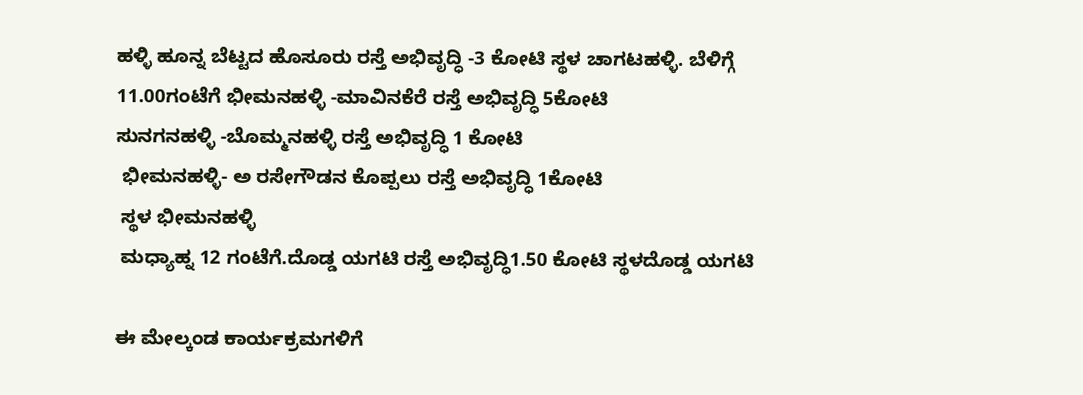ಹಳ್ಳಿ ಹೂನ್ನ ಬೆಟ್ಟದ ಹೊಸೂರು ರಸ್ತೆ ಅಭಿವೃದ್ಧಿ -3 ಕೋಟಿ ಸ್ಥಳ ಚಾಗಟಹಳ್ಳಿ. ಬೆಳಿಗ್ಗೆ 11.00ಗಂಟೆಗೆ ಭೀಮನಹಳ್ಳಿ -ಮಾವಿನಕೆರೆ ರಸ್ತೆ ಅಭಿವೃದ್ಧಿ 5ಕೋಟಿ
ಸುನಗನಹಳ್ಳಿ -ಬೊಮ್ಮನಹಳ್ಳಿ ರಸ್ತೆ ಅಭಿವೃದ್ಧಿ 1 ಕೋಟಿ
 ಭೀಮನಹಳ್ಳಿ- ಅ ರಸೇಗೌಡನ ಕೊಪ್ಪಲು ರಸ್ತೆ ಅಭಿವೃದ್ಧಿ 1ಕೋಟಿ
 ಸ್ಥಳ ಭೀಮನಹಳ್ಳಿ
 ಮಧ್ಯಾಹ್ನ 12 ಗಂಟೆಗೆ.ದೊಡ್ಡ ಯಗಟಿ ರಸ್ತೆ ಅಭಿವೃದ್ಧಿ1.50 ಕೋಟಿ ಸ್ಥಳದೊಡ್ಡ ಯಗಟಿ

ಈ ಮೇಲ್ಕಂಡ ಕಾರ್ಯಕ್ರಮಗಳಿಗೆ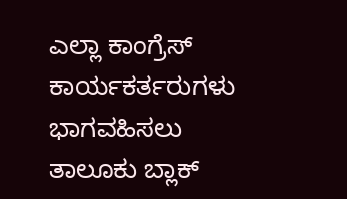ಎಲ್ಲಾ ಕಾಂಗ್ರೆಸ್ ಕಾರ್ಯಕರ್ತರುಗಳು ಭಾಗವಹಿಸಲು  ತಾಲೂಕು ಬ್ಲಾಕ್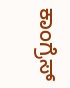ಕಾಂಗ್ರೆಸ್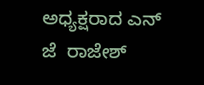ಅಧ್ಯಕ್ಷರಾದ ಎನ್ ಜೆ  ರಾಜೇಶ್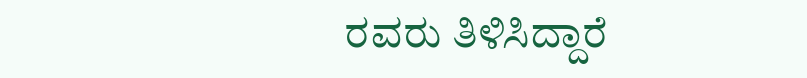ರವರು ತಿಳಿಸಿದ್ದಾರೆ